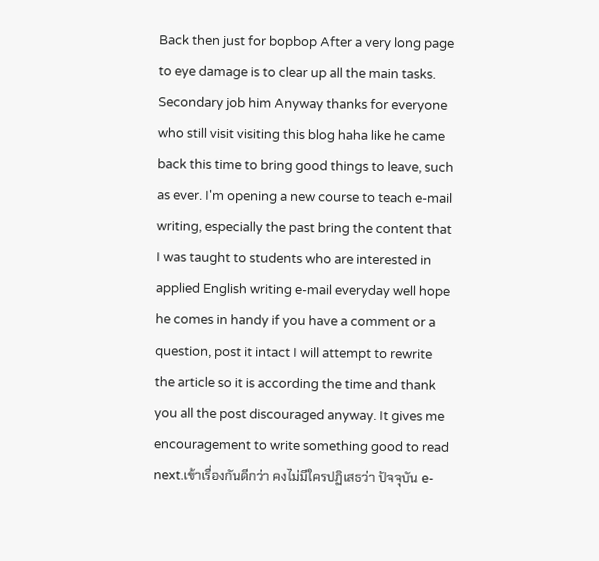Back then just for bopbop After a very long page to eye damage is to clear up all the main tasks. Secondary job him Anyway thanks for everyone who still visit visiting this blog haha like he came back this time to bring good things to leave, such as ever. I'm opening a new course to teach e-mail writing, especially the past bring the content that I was taught to students who are interested in applied English writing e-mail everyday well hope he comes in handy if you have a comment or a question, post it intact I will attempt to rewrite the article so it is according the time and thank you all the post discouraged anyway. It gives me encouragement to write something good to read next.เข้าเรื่องกันดีกว่า คงไม่มีใครปฏิเสธว่า ปัจจุบัน e-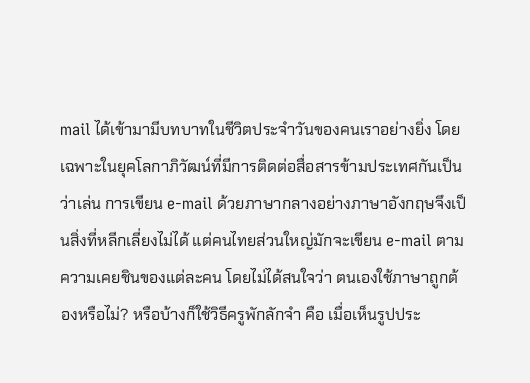mail ได้เข้ามามีบทบาทในชีวิตประจำวันของคนเราอย่างยิ่ง โดยเฉพาะในยุคโลกาภิวัฒน์ที่มีการติดต่อสื่อสารข้ามประเทศกันเป็นว่าเล่น การเขียน e-mail ด้วยภาษากลางอย่างภาษาอังกฤษจึงเป็นสิ่งที่หลีกเลี่ยงไม่ได้ แต่คนไทยส่วนใหญ่มักจะเขียน e-mail ตามความเคยชินของแต่ละคน โดยไม่ได้สนใจว่า ตนเองใช้ภาษาถูกต้องหรือไม่? หรือบ้างก็ใช้วิธีครูพักลักจำ คือ เมื่อเห็นรูปประ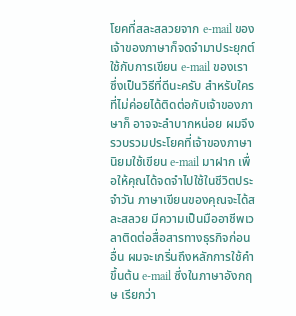โยคที่สละสลวยจาก e-mail ของเจ้าของภาษาก็จดจำมาประยุกต์ใช้กับการเขียน e-mail ของเรา ซึ่งเป็นวิธีที่ดีนะครับ สำหรับใครที่ไม่ค่อยได้ติดต่อกับเจ้าของภาษาก็ อาจจะลำบากหน่อย ผมจึงรวบรวมประโยคที่เจ้าของภาษานิยมใช้เขียน e-mail มาฝาก เพื่อให้คุณได้จดจำไปใช้ในชีวิตประจำวัน ภาษาเขียนของคุณจะได้สละสลวย มีความเป็นมืออาชีพเวลาติดต่อสื่อสารทางธุรกิจก่อนอื่น ผมจะเกริ่นถึงหลักการใช้คำขึ้นต้น e-mail ซึ่งในภาษาอังกฤษ เรียกว่า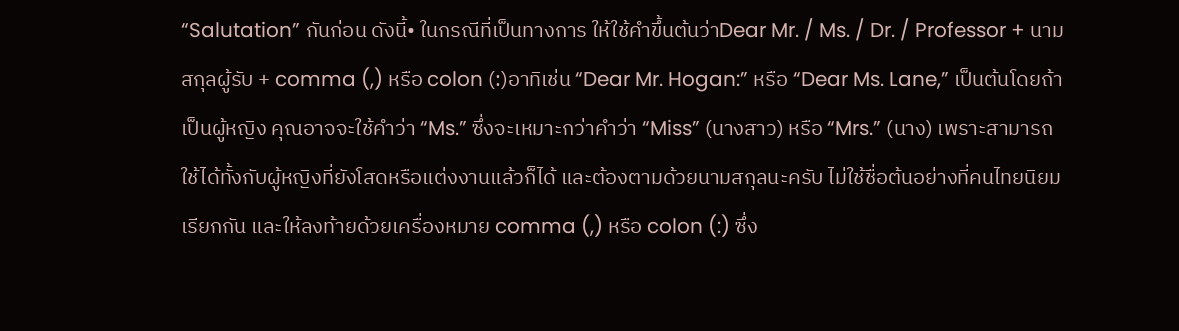“Salutation” กันก่อน ดังนี้• ในกรณีที่เป็นทางการ ให้ใช้คำขึ้นต้นว่าDear Mr. / Ms. / Dr. / Professor + นามสกุลผู้รับ + comma (,) หรือ colon (:)อาทิเช่น “Dear Mr. Hogan:” หรือ “Dear Ms. Lane,” เป็นต้นโดยถ้าเป็นผู้หญิง คุณอาจจะใช้คำว่า “Ms.” ซึ่งจะเหมาะกว่าคำว่า “Miss” (นางสาว) หรือ “Mrs.” (นาง) เพราะสามารถใช้ได้ทั้งกับผู้หญิงที่ยังโสดหรือแต่งงานแล้วก็ได้ และต้องตามด้วยนามสกุลนะครับ ไม่ใช้ชื่อต้นอย่างที่คนไทยนิยมเรียกกัน และให้ลงท้ายด้วยเครื่องหมาย comma (,) หรือ colon (:) ซึ่ง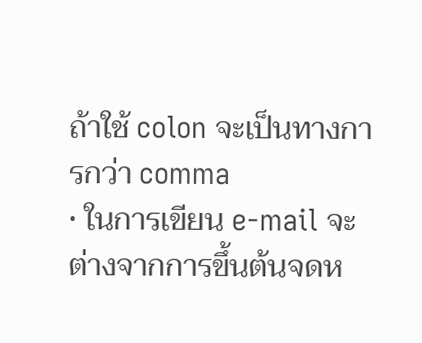ถ้าใช้ colon จะเป็นทางการกว่า comma
• ในการเขียน e-mail จะต่างจากการขึ้นต้นจดห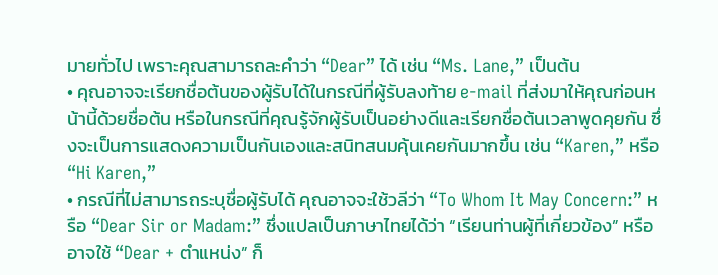มายทั่วไป เพราะคุณสามารถละคำว่า “Dear” ได้ เช่น “Ms. Lane,” เป็นต้น
• คุณอาจจะเรียกชื่อต้นของผู้รับได้ในกรณีที่ผู้รับลงท้าย e-mail ที่ส่งมาให้คุณก่อนหน้านี้ด้วยชื่อต้น หรือในกรณีที่คุณรู้จักผู้รับเป็นอย่างดีและเรียกชื่อต้นเวลาพูดคุยกัน ซึ่งจะเป็นการแสดงความเป็นกันเองและสนิทสนมคุ้นเคยกันมากขึ้น เช่น “Karen,” หรือ “Hi Karen,”
• กรณีที่ไม่สามารถระบุชื่อผู้รับได้ คุณอาจจะใช้วลีว่า “To Whom It May Concern:” หรือ “Dear Sir or Madam:” ซึ่งแปลเป็นภาษาไทยได้ว่า “เรียนท่านผู้ที่เกี่ยวข้อง” หรืออาจใช้ “Dear + ตำแหน่ง” ก็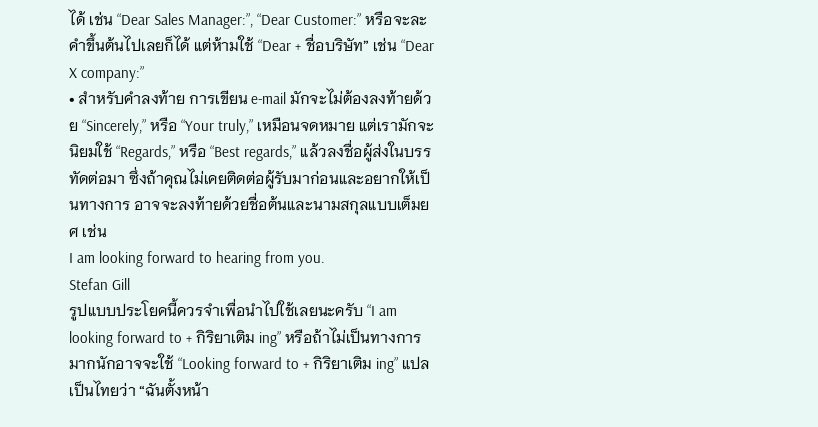ได้ เช่น “Dear Sales Manager:”, “Dear Customer:” หรือจะละคำขึ้นต้นไปเลยก็ได้ แต่ห้ามใช้ “Dear + ชื่อบริษัท” เช่น “Dear X company:”
• สำหรับคำลงท้าย การเขียน e-mail มักจะไม่ต้องลงท้ายด้วย “Sincerely,” หรือ “Your truly,” เหมือนจดหมาย แต่เรามักจะนิยมใช้ “Regards,” หรือ “Best regards,” แล้วลงชื่อผู้ส่งในบรรทัดต่อมา ซึ่งถ้าคุณไม่เคยติดต่อผู้รับมาก่อนและอยากให้เป็นทางการ อาจจะลงท้ายด้วยชื่อต้นและนามสกุลแบบเต็มยศ เช่น
I am looking forward to hearing from you.
Stefan Gill
รูปแบบประโยคนี้ควรจำเพื่อนำไปใช้เลยนะครับ “I am looking forward to + กิริยาเติม ing” หรือถ้าไม่เป็นทางการมากนักอาจจะใช้ “Looking forward to + กิริยาเติม ing” แปลเป็นไทยว่า “ฉันตั้งหน้า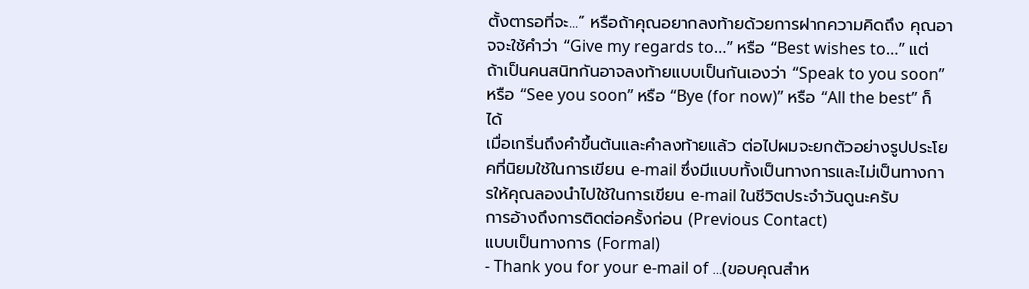ตั้งตารอที่จะ...” หรือถ้าคุณอยากลงท้ายด้วยการฝากความคิดถึง คุณอาจจะใช้คำว่า “Give my regards to…” หรือ “Best wishes to…” แต่ถ้าเป็นคนสนิทกันอาจลงท้ายแบบเป็นกันเองว่า “Speak to you soon” หรือ “See you soon” หรือ “Bye (for now)” หรือ “All the best” ก็ได้
เมื่อเกริ่นถึงคำขึ้นต้นและคำลงท้ายแล้ว ต่อไปผมจะยกตัวอย่างรูปประโยคที่นิยมใช้ในการเขียน e-mail ซึ่งมีแบบทั้งเป็นทางการและไม่เป็นทางการให้คุณลองนำไปใช้ในการเขียน e-mail ในชีวิตประจำวันดูนะครับ
การอ้างถึงการติดต่อครั้งก่อน (Previous Contact)
แบบเป็นทางการ (Formal)
- Thank you for your e-mail of …(ขอบคุณสำห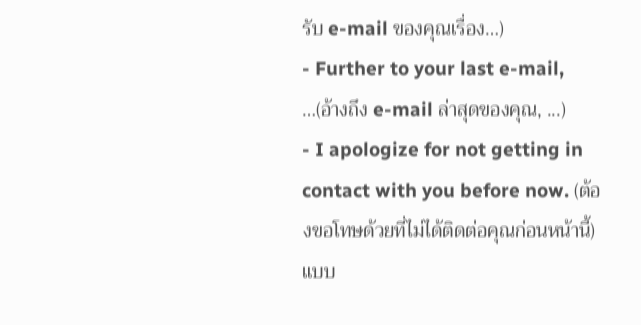รับ e-mail ของคุณเรื่อง…)
- Further to your last e-mail, …(อ้างถึง e-mail ล่าสุดของคุณ, ...)
- I apologize for not getting in contact with you before now. (ต้องขอโทษด้วยที่ไม่ได้ติดต่อคุณก่อนหน้านี้)
แบบ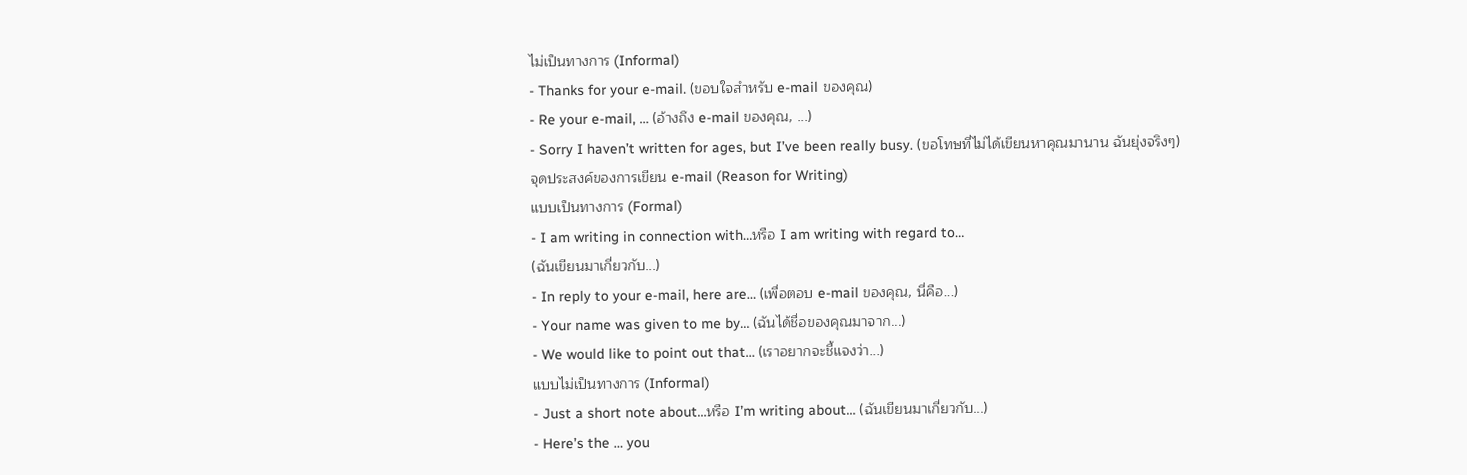ไม่เป็นทางการ (Informal)
- Thanks for your e-mail. (ขอบใจสำหรับ e-mail ของคุณ)
- Re your e-mail, … (อ้างถึง e-mail ของคุณ, ...)
- Sorry I haven’t written for ages, but I’ve been really busy. (ขอโทษที่ไม่ได้เขียนหาคุณมานาน ฉันยุ่งจริงๆ)
จุดประสงค์ของการเขียน e-mail (Reason for Writing)
แบบเป็นทางการ (Formal)
- I am writing in connection with…หรือ I am writing with regard to…
(ฉันเขียนมาเกี่ยวกับ...)
- In reply to your e-mail, here are… (เพื่อตอบ e-mail ของคุณ, นี่คือ...)
- Your name was given to me by… (ฉันได้ชื่อของคุณมาจาก...)
- We would like to point out that… (เราอยากจะชี้แจงว่า...)
แบบไม่เป็นทางการ (Informal)
- Just a short note about…หรือ I’m writing about… (ฉันเขียนมาเกี่ยวกับ...)
- Here’s the … you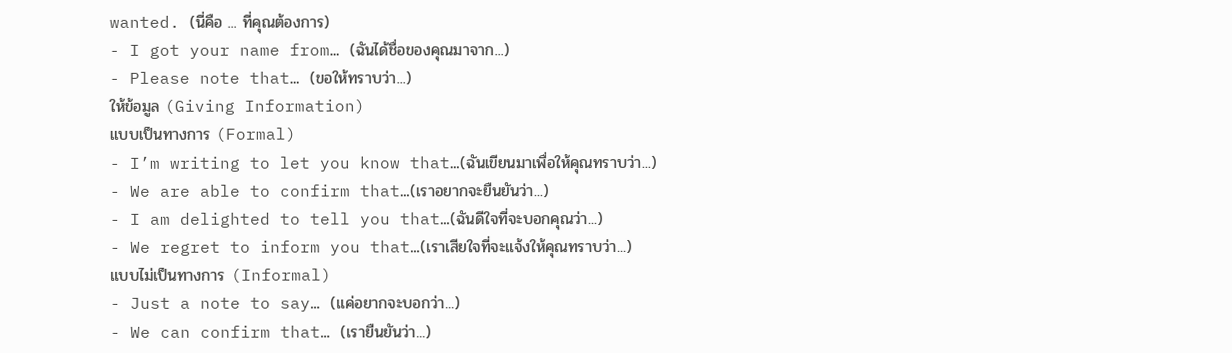wanted. (นี่คือ ... ที่คุณต้องการ)
- I got your name from… (ฉันได้ชื่อของคุณมาจาก...)
- Please note that… (ขอให้ทราบว่า...)
ให้ข้อมูล (Giving Information)
แบบเป็นทางการ (Formal)
- I’m writing to let you know that…(ฉันเขียนมาเพื่อให้คุณทราบว่า...)
- We are able to confirm that…(เราอยากจะยืนยันว่า...)
- I am delighted to tell you that…(ฉันดีใจที่จะบอกคุณว่า...)
- We regret to inform you that…(เราเสียใจที่จะแจ้งให้คุณทราบว่า...)
แบบไม่เป็นทางการ (Informal)
- Just a note to say… (แค่อยากจะบอกว่า...)
- We can confirm that… (เรายืนยันว่า...)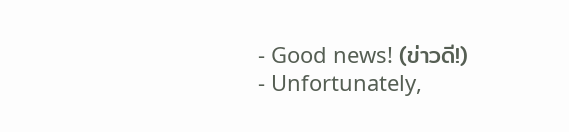- Good news! (ข่าวดี!)
- Unfortunately,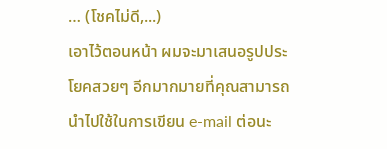… (โชคไม่ดี,...)
เอาไว้ตอนหน้า ผมจะมาเสนอรูปประโยคสวยๆ อีกมากมายที่คุณสามารถนำไปใช้ในการเขียน e-mail ต่อนะ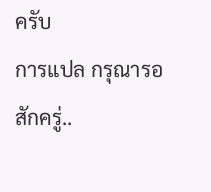ครับ
การแปล กรุณารอสักครู่..